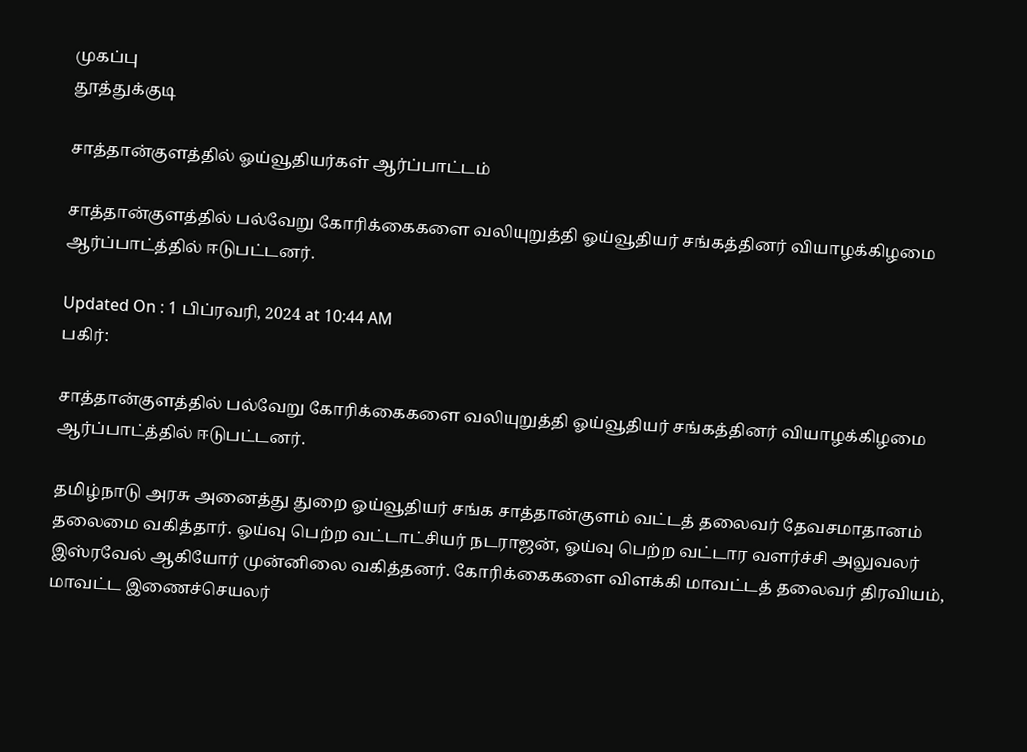முகப்பு
தூத்துக்குடி

சாத்தான்குளத்தில் ஓய்வூதியர்கள் ஆர்ப்பாட்டம்

சாத்தான்குளத்தில் பல்வேறு கோரிக்கைகளை வலியுறுத்தி ஓய்வூதியர் சங்கத்தினர் வியாழக்கிழமை ஆர்ப்பாட்த்தில் ஈடுபட்டனர்.

Updated On : 1 பிப்ரவரி, 2024 at 10:44 AM
பகிர்:

சாத்தான்குளத்தில் பல்வேறு கோரிக்கைகளை வலியுறுத்தி ஓய்வூதியர் சங்கத்தினர் வியாழக்கிழமை ஆர்ப்பாட்த்தில் ஈடுபட்டனர்.

தமிழ்நாடு அரசு அனைத்து துறை ஓய்வூதியர் சங்க சாத்தான்குளம் வட்டத் தலைவர் தேவசமாதானம் தலைமை வகித்தார். ஓய்வு பெற்ற வட்டாட்சியர் நடராஜன், ஓய்வு பெற்ற வட்டார வளர்ச்சி அலுவலர் இஸ்ரவேல் ஆகியோர் முன்னிலை வகித்தனர். கோரிக்கைகளை விளக்கி மாவட்டத் தலைவர் திரவியம், மாவட்ட இணைச்செயலர்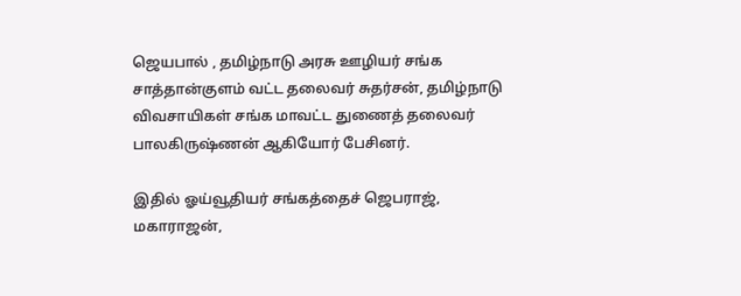ஜெயபால் , தமிழ்நாடு அரசு ஊழியர் சங்க சாத்தான்குளம் வட்ட தலைவர் சுதர்சன், தமிழ்நாடு விவசாயிகள் சங்க மாவட்ட துணைத் தலைவர் பாலகிருஷ்ணன் ஆகியோர் பேசினர்.

இதில் ஓய்வூதியர் சங்கத்தைச் ஜெபராஜ், மகாராஜன்,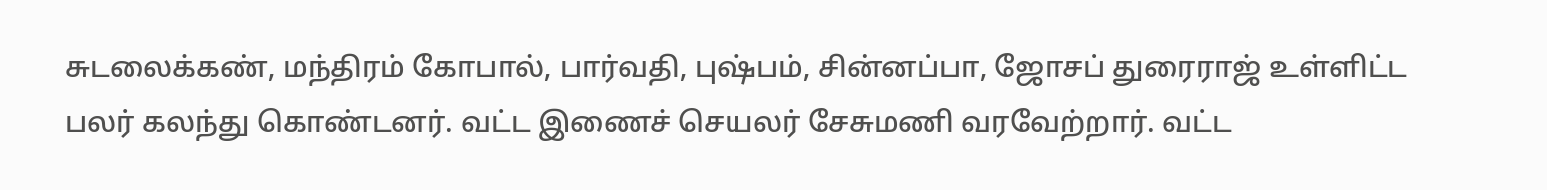சுடலைக்கண், மந்திரம் கோபால், பார்வதி, புஷ்பம், சின்னப்பா, ஜோசப் துரைராஜ் உள்ளிட்ட பலர் கலந்து கொண்டனர். வட்ட இணைச் செயலர் சேசுமணி வரவேற்றார். வட்ட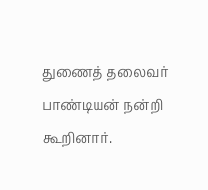துணைத் தலைவர் பாண்டியன் நன்றி கூறினார்.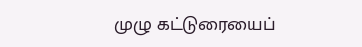முழு கட்டுரையைப்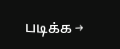படிக்க →